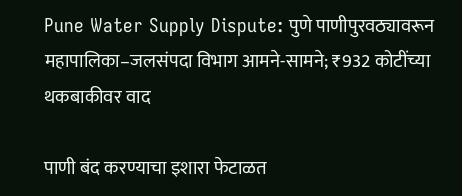Pune Water Supply Dispute: पुणे पाणीपुरवठ्यावरून महापालिका–जलसंपदा विभाग आमने-सामने; ₹932 कोटींच्या थकबाकीवर वाद

पाणी बंद करण्याचा इशारा फेटाळत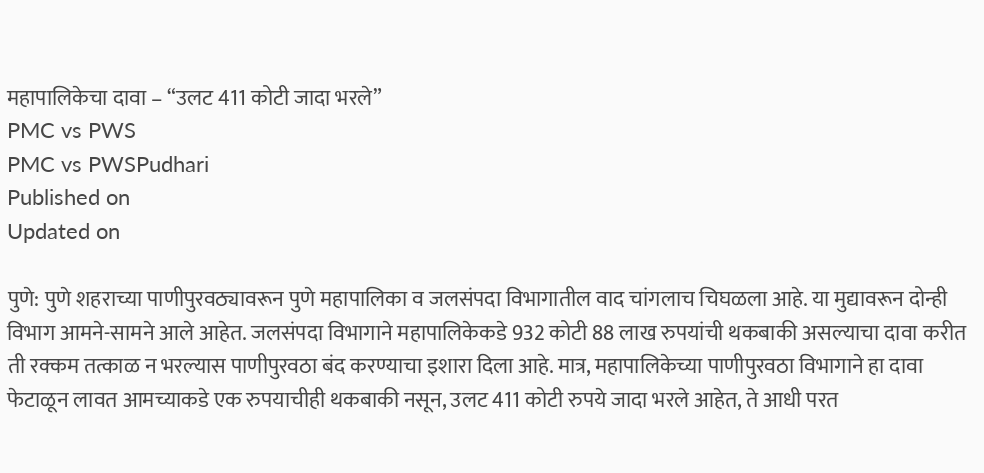महापालिकेचा दावा – “उलट 411 कोटी जादा भरले”
PMC vs PWS
PMC vs PWSPudhari
Published on
Updated on

पुणे: पुणे शहराच्या पाणीपुरवठ्यावरून पुणे महापालिका व जलसंपदा विभागातील वाद चांगलाच चिघळला आहे. या मुद्यावरून दोन्ही विभाग आमने-सामने आले आहेत. जलसंपदा विभागाने महापालिकेकडे 932 कोटी 88 लाख रुपयांची थकबाकी असल्याचा दावा करीत ती रक्कम तत्काळ न भरल्यास पाणीपुरवठा बंद करण्याचा इशारा दिला आहे. मात्र, महापालिकेच्या पाणीपुरवठा विभागाने हा दावा फेटाळून लावत आमच्याकडे एक रुपयाचीही थकबाकी नसून, उलट 411 कोटी रुपये जादा भरले आहेत, ते आधी परत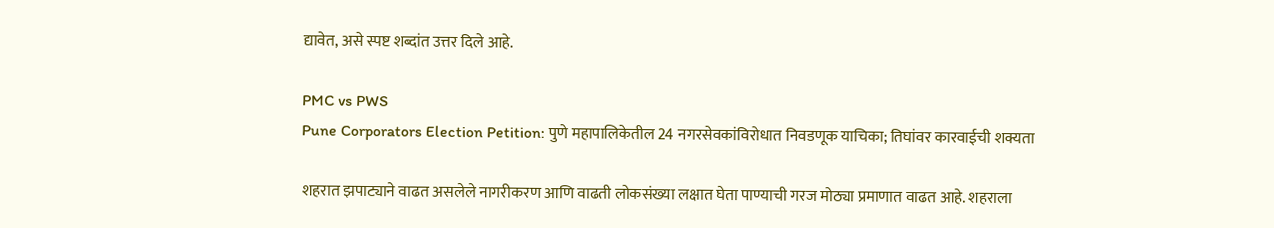द्यावेत, असे स्पष्ट शब्दांत उत्तर दिले आहे.

PMC vs PWS
Pune Corporators Election Petition: पुणे महापालिकेतील 24 नगरसेवकांविरोधात निवडणूक याचिका; तिघांवर कारवाईची शक्यता

शहरात झपाट्याने वाढत असलेले नागरीकरण आणि वाढती लोकसंख्या लक्षात घेता पाण्याची गरज मोठ्या प्रमाणात वाढत आहे. शहराला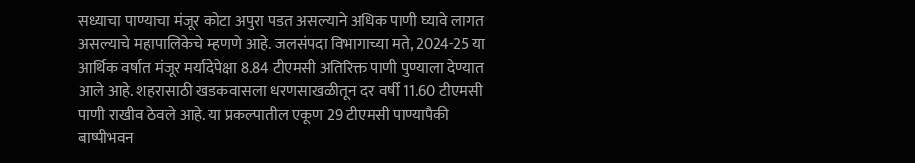सध्याचा पाण्याचा मंजूर कोटा अपुरा पडत असल्याने अधिक पाणी घ्यावे लागत असल्याचे महापालिकेचे म्हणणे आहे. जलसंपदा विभागाच्या मते, 2024-25 या आर्थिक वर्षात मंजूर मर्यादेपेक्षा 8.84 टीएमसी अतिरिक्त पाणी पुण्याला देण्यात आले आहे. शहरासाठी खडकवासला धरणसाखळीतून दर वर्षी 11.60 टीएमसी पाणी राखीव ठेवले आहे. या प्रकल्पातील एकूण 29 टीएमसी पाण्यापैकी बाष्पीभवन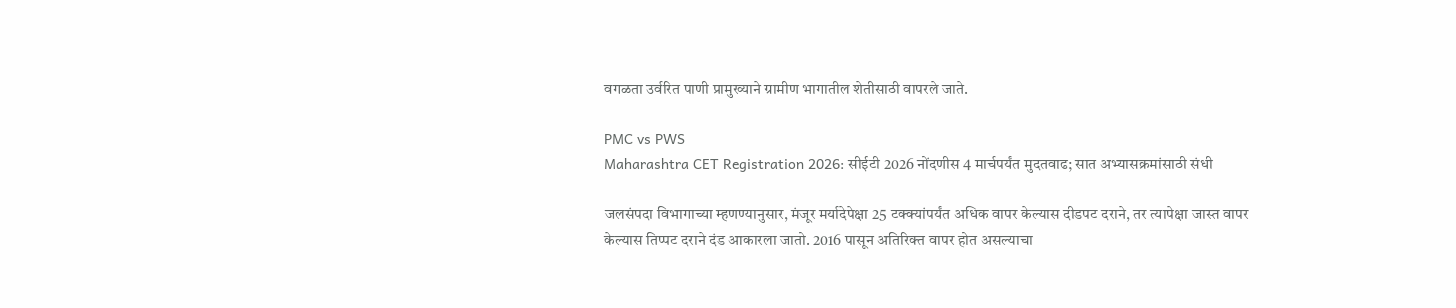वगळता उर्वरित पाणी प्रामुख्याने ग्रामीण भागातील शेतीसाठी वापरले जाते.

PMC vs PWS
Maharashtra CET Registration 2026: सीईटी 2026 नोंदणीस 4 मार्चपर्यंत मुदतवाढ; सात अभ्यासक्रमांसाठी संधी

जलसंपदा विभागाच्या म्हणण्यानुसार, मंजूर मर्यादेपेक्षा 25 टक्क्यांपर्यंत अधिक वापर केल्यास दीडपट दराने, तर त्यापेक्षा जास्त वापर केल्यास तिप्पट दराने दंड आकारला जातो. 2016 पासून अतिरिक्त वापर होत असल्याचा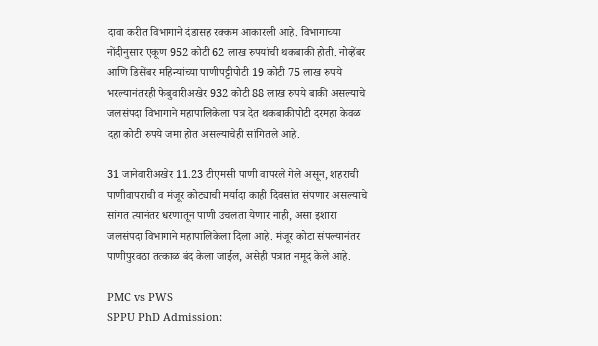दावा करीत विभागाने दंडासह रक्कम आकारली आहे. विभागाच्या नोंदीनुसार एकूण 952 कोटी 62 लाख रुपयांची थकबाकी होती. नोव्हेंबर आणि डिसेंबर महिन्यांच्या पाणीपट्टीपोटी 19 कोटी 75 लाख रुपये भरल्यानंतरही फेबुवारीअखेर 932 कोटी 88 लाख रुपये बाकी असल्याचे जलसंपदा विभागाने महापालिकेला पत्र देत थकबाकीपोटी दरमहा केवळ दहा कोटी रुपये जमा होत असल्याचेही सांगितले आहे.

31 जानेवारीअखेर 11.23 टीएमसी पाणी वापरले गेले असून, शहराची पाणीवापराची व मंजूर कोट्याची मर्यादा काही दिवसांत संपणार असल्याचे सांगत त्यानंतर धरणातून पाणी उचलता येणार नाही, असा इशारा जलसंपदा विभागाने महापालिकेला दिला आहे. मंजूर कोटा संपल्यानंतर पाणीपुरवठा तत्काळ बंद केला जाईल, असेही पत्रात नमूद केले आहे.

PMC vs PWS
SPPU PhD Admission: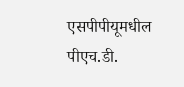एसपीपीयूमधील पीएच.डी.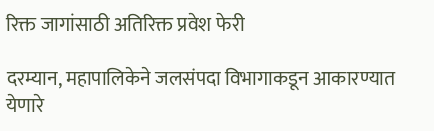रिक्त जागांसाठी अतिरिक्त प्रवेश फेरी

दरम्यान, महापालिकेने जलसंपदा विभागाकडून आकारण्यात येणारे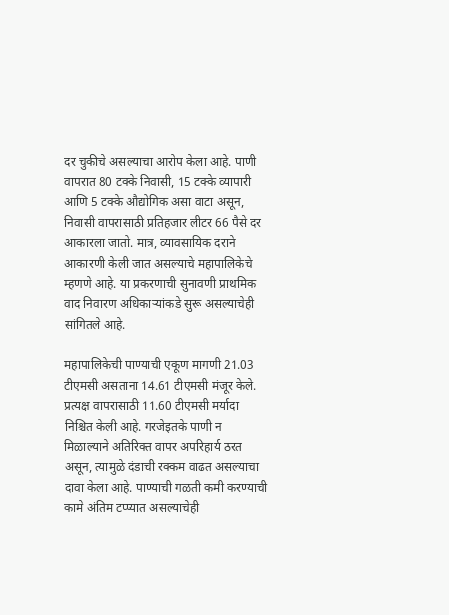दर चुकीचे असल्याचा आरोप केला आहे. पाणी वापरात 80 टक्के निवासी, 15 टक्के व्यापारी आणि 5 टक्के औद्योगिक असा वाटा असून, निवासी वापरासाठी प्रतिहजार लीटर 66 पैसे दर आकारला जातो. मात्र, व्यावसायिक दराने आकारणी केली जात असल्याचे महापालिकेचे म्हणणे आहे. या प्रकरणाची सुनावणी प्राथमिक वाद निवारण अधिकाऱ्यांकडे सुरू असल्याचेही सांगितले आहे.

महापालिकेची पाण्याची एकूण मागणी 21.03 टीएमसी असताना 14.61 टीएमसी मंजूर केले. प्रत्यक्ष वापरासाठी 11.60 टीएमसी मर्यादा निश्चित केली आहे. गरजेइतके पाणी न मिळाल्याने अतिरिक्त वापर अपरिहार्य ठरत असून, त्यामुळे दंडाची रक्कम वाढत असल्याचा दावा केला आहे. पाण्याची गळती कमी करण्याची कामे अंतिम टप्प्यात असल्याचेही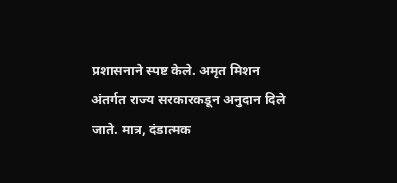प्रशासनाने स्पष्ट केले. अमृत मिशन अंतर्गत राज्य सरकारकडून अनुदान दिले जाते. मात्र, दंडात्मक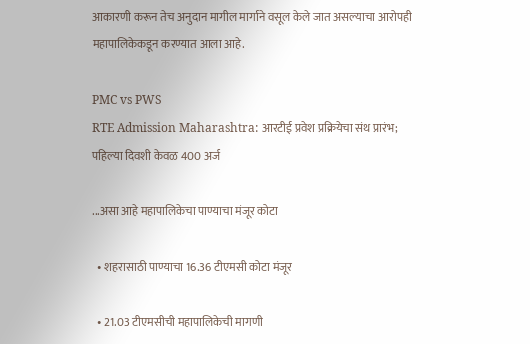आकारणी करून तेच अनुदान मागील मार्गाने वसूल केले जात असल्याचा आरोपही महापालिकेकडून करण्यात आला आहे.

PMC vs PWS
RTE Admission Maharashtra: आरटीई प्रवेश प्रक्रियेचा संथ प्रारंभ; पहिल्या दिवशी केवळ 400 अर्ज

...असा आहे महापालिकेचा पाण्याचा मंजूर कोटा

  • शहरासाठी पाण्याचा 16.36 टीएमसी कोटा मंजूर

  • 21.03 टीएमसीची महापालिकेची मागणी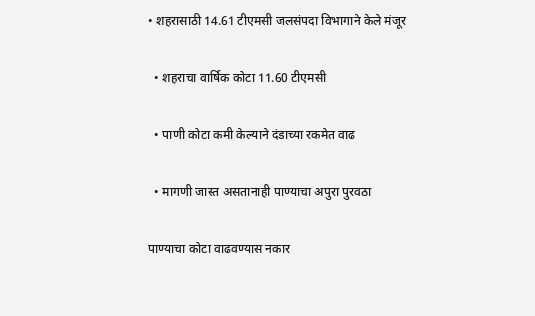• शहरासाठी 14.61 टीएमसी जलसंपदा विभागाने केले मंजूर

  • शहराचा वार्षिक कोटा 11.60 टीएमसी

  • पाणी कोटा कमी केल्याने दंडाच्या रकमेत वाढ

  • मागणी जास्त असतानाही पाण्याचा अपुरा पुरवठा

पाण्याचा कोटा वाढवण्यास नकार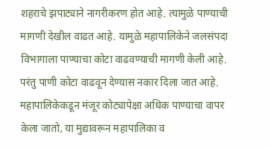शहराचे झपाट्याने नागरीकरण होत आहे. त्यामुळे पाण्याची मागणी देखील वाढत आहे. यामुळे महापालिकेने जलसंपदा विभागाला पाण्याचा कोटा वाढवण्याची मागणी केली आहे. परंतु पाणी कोटा वाढवून देण्यास नकार दिला जात आहे. महापालिकेकडून मंजूर कोट्यापेक्षा अधिक पाण्याचा वापर केला जातो, या मुद्यावरून महापालिका व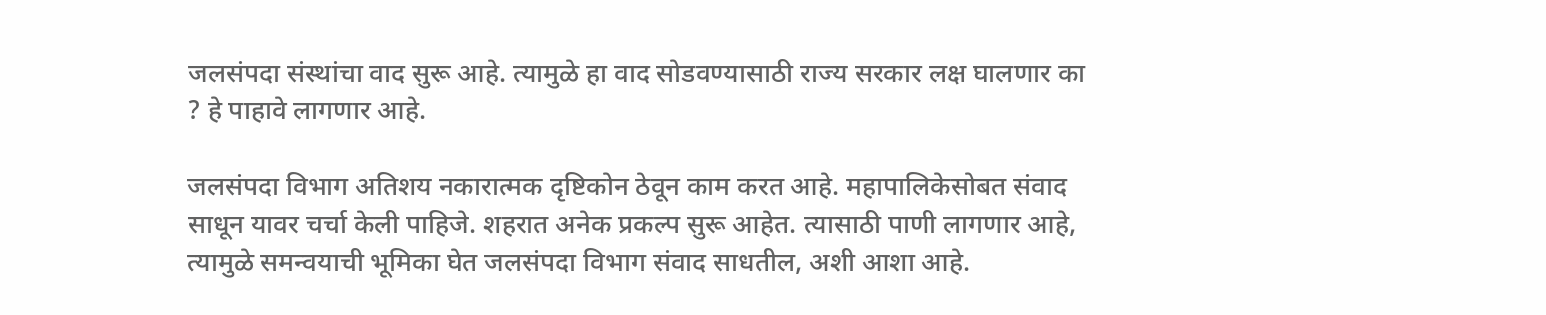जलसंपदा संस्थांचा वाद सुरू आहे. त्यामुळे हा वाद सोडवण्यासाठी राज्य सरकार लक्ष घालणार का ? हे पाहावे लागणार आहे.

जलसंपदा विभाग अतिशय नकारात्मक दृष्टिकोन ठेवून काम करत आहे. महापालिकेसोबत संवाद साधून यावर चर्चा केली पाहिजे. शहरात अनेक प्रकल्प सुरू आहेत. त्यासाठी पाणी लागणार आहे, त्यामुळे समन्वयाची भूमिका घेत जलसंपदा विभाग संवाद साधतील, अशी आशा आहे.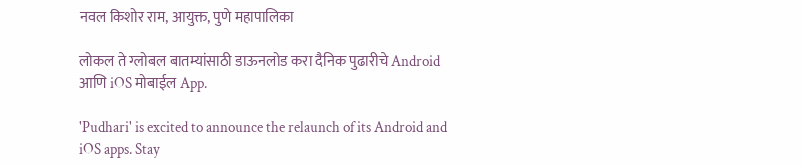नवल किशोर राम, आयुक्त, पुणे महापालिका

लोकल ते ग्लोबल बातम्यांसाठी डाऊनलोड करा दैनिक पुढारीचे Android आणि iOS मोबाईल App.

'Pudhari' is excited to announce the relaunch of its Android and iOS apps. Stay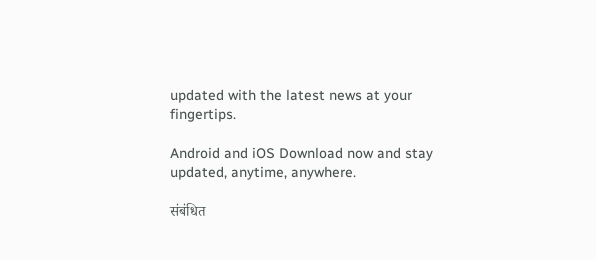updated with the latest news at your fingertips.

Android and iOS Download now and stay updated, anytime, anywhere.

संबंधित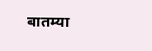बातम्या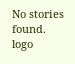No stories found.
logo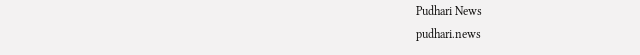Pudhari News
pudhari.news